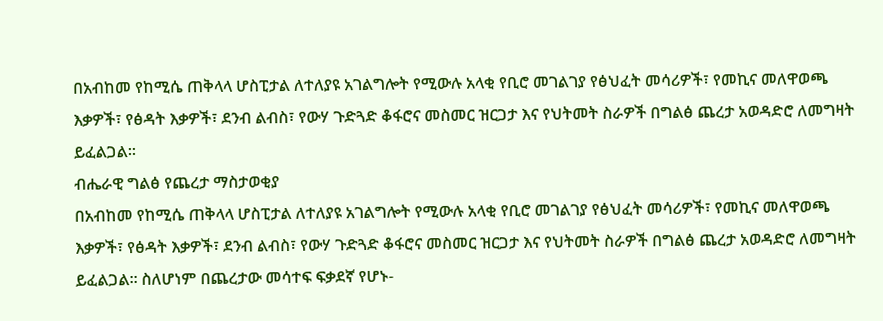በአብከመ የከሚሴ ጠቅላላ ሆስፒታል ለተለያዩ አገልግሎት የሚውሉ አላቂ የቢሮ መገልገያ የፅህፈት መሳሪዎች፣ የመኪና መለዋወጫ እቃዎች፣ የፅዳት እቃዎች፣ ደንብ ልብስ፣ የውሃ ጉድጓድ ቆፋሮና መስመር ዝርጋታ እና የህትመት ስራዎች በግልፅ ጨረታ አወዳድሮ ለመግዛት ይፈልጋል፡፡
ብሔራዊ ግልፅ የጨረታ ማስታወቂያ
በአብከመ የከሚሴ ጠቅላላ ሆስፒታል ለተለያዩ አገልግሎት የሚውሉ አላቂ የቢሮ መገልገያ የፅህፈት መሳሪዎች፣ የመኪና መለዋወጫ እቃዎች፣ የፅዳት እቃዎች፣ ደንብ ልብስ፣ የውሃ ጉድጓድ ቆፋሮና መስመር ዝርጋታ እና የህትመት ስራዎች በግልፅ ጨረታ አወዳድሮ ለመግዛት ይፈልጋል፡፡ ስለሆነም በጨረታው መሳተፍ ፍቃደኛ የሆኑ-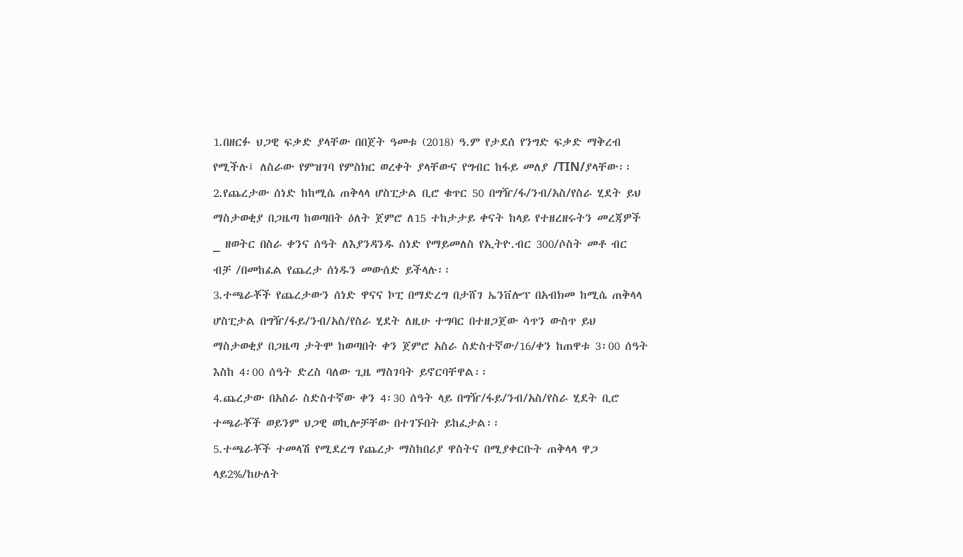1.በዘርፉ ህጋዊ ፍቃድ ያላቸው በበጀት ዓመቱ (2018) ዓ.ም የታደሰ የንግድ ፍቃድ ማቅረብ የሚችሉ፤ ለስራው የምዝገባ የምስክር ወረቀት ያላቸውና የግብር ከፋይ መለያ /TIN/ያላቸው፡፡
2.የጨረታው ሰነድ ከከሚሴ ጠቅላላ ሆስፒታል ቢሮ ቁጥር 50 በግዥ/ፋ/ንብ/አስ/የስራ ሂደት ይህ ማስታወቂያ በጋዜጣ ከወጣበት ዕለት ጀምሮ ለ15 ተከታታይ ቀናት ከላይ የተዘረዘሩትን መረጃዎች _ ዘወትር በስራ ቀንና ሰዓት ለእያንዳንዱ ሰነድ የማይመለስ የኢትዮ.ብር 300/ሶስት መቶ ብር ብቻ /በመከፈል የጨረታ ሰነዱን መውሰድ ይችላሉ፡፡
3.ተጫራቾች የጨረታውን ሰነድ ዋናና ኮፒ በማድረግ በታሸገ ኤንቨሎፕ በአብክመ ከሚሴ ጠቅላላ ሆስፒታል በግዥ/ፋይ/ንብ/አስ/የስራ ሂደት ለዚሁ ተግባር በተዘጋጀው ሳጥን ውስጥ ይህ ማስታወቂያ በጋዜጣ ታትሞ ከወጣበት ቀን ጀምሮ አስራ ስድስተኛው/16/ቀን ከጠዋቱ 3፡00 ሰዓት እስከ 4፡00 ሰዓት ድረስ ባለው ጊዜ ማስገባት ይኖርባቸዋል፡፡
4.ጨረታው በአስራ ስድስተኛው ቀን 4፡30 ሰዓት ላይ በግዥ/ፋይ/ንብ/አስ/የስራ ሂደት ቢሮ ተጫራቾች ወይንም ህጋዊ ወኪሎቻቸው በተገኙበት ይከፈታል፡፡
5.ተጫራቾች ተመላሽ የሚደረግ የጨረታ ማስከበሪያ ዋስትና በሚያቀርቡት ጠቅላላ ዋጋ ላይ2%/ከሁለት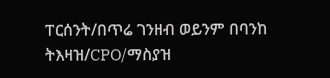ፐርሰንት/በጥሬ ገንዘብ ወይንም በባንከ ትእዛዝ/CPO/ማስያዝ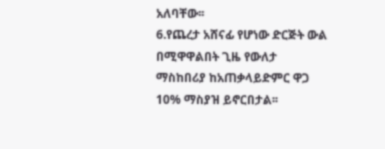አለባቸው፡፡
6.የጨረታ አሸናፊ የሆነው ድርጅት ውል በሚዋዋልበት ጊዜ የውለታ ማስከበሪያ ከአጠቃላይድምር ዋጋ 10% ማስያዝ ይኖርበታል፡፡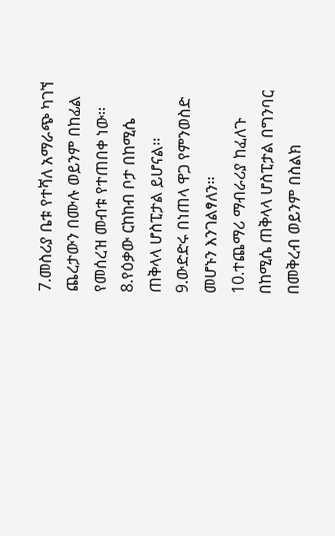7.መስሪያ ቤቱ የተሻለ አማራጭ ካገኘ ጨረታውን በሙሉ ወይንም በከፊል የመሰረዝ መብቱ የተጠበቀ ነው፡፡
8.የዕቃው ርከከብ ቦታ በከሚሴ ጠቅላላ ሆስፒታል ይሆናል፡፡
9.ውድድሩ በነጠላ ዋጋ የምንወስድ መሆኑን እንገልፃለን፡፡
10.ተጨማሪ ማብራሪያ ከፈለጉ በከሚሴ ጠቅላላ ሆስፒታል በግንባር በመቅረብ ወይንም በስልክ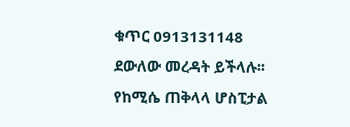ቁጥር 0913131148 ደውለው መረዳት ይችላሉ፡፡
የከሚሴ ጠቅላላ ሆስፒታል